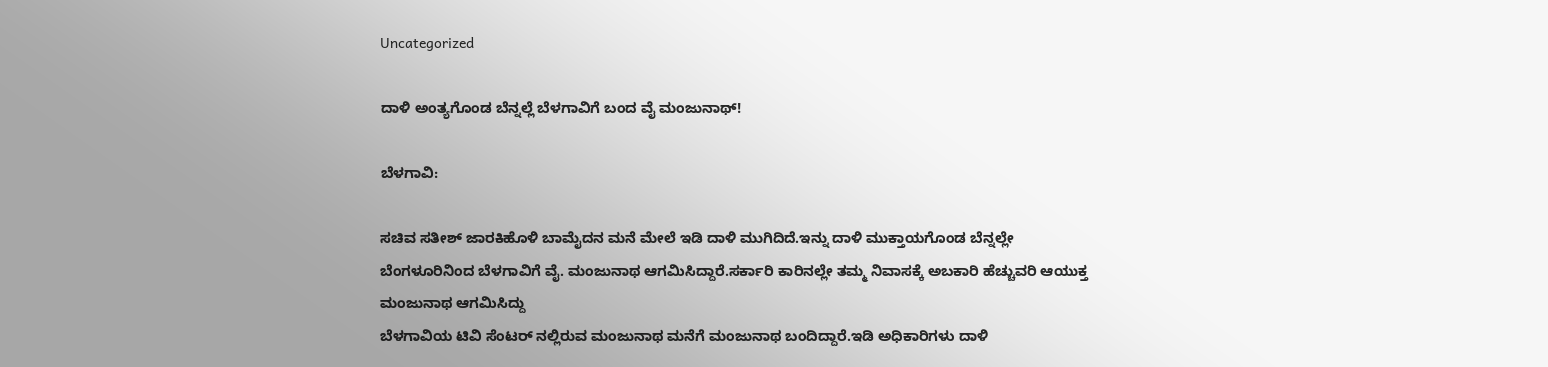Uncategorized

ದಾಳಿ ಅಂತ್ಯಗೊಂಡ ಬೆನ್ನಲ್ಲೆ ಬೆಳಗಾವಿಗೆ ಬಂದ ವೈ ಮಂಜುನಾಥ್!

ಬೆಳಗಾವಿ:

ಸಚಿವ ಸತೀಶ್ ಜಾರಕಿಹೊಳಿ‌ ಬಾಮೈದನ ಮನೆ ಮೇಲೆ ಇಡಿ ದಾಳಿ ಮುಗಿದಿದೆ.ಇನ್ನು ದಾಳಿ ಮುಕ್ತಾಯಗೊಂಡ ಬೆನ್ನಲ್ಲೇ ಬೆಂಗಳೂರಿನಿಂದ ಬೆಳಗಾವಿಗೆ ವೈ. ಮಂಜುನಾಥ ಆಗಮಿಸಿದ್ದಾರೆ.ಸರ್ಕಾರಿ ಕಾರಿನಲ್ಲೇ ತಮ್ಮ ನಿವಾಸಕ್ಕೆ ಅಬಕಾರಿ ಹೆಚ್ಚುವರಿ ಆಯುಕ್ತ ಮಂಜುನಾಥ ಆಗಮಿಸಿದ್ದು‌
ಬೆಳಗಾವಿಯ ಟಿವಿ ಸೆಂಟರ್ ನಲ್ಲಿರುವ ಮಂಜುನಾಥ ಮನೆಗೆ ಮಂಜುನಾಥ ಬಂದಿದ್ದಾರೆ.ಇಡಿ ಅಧಿಕಾರಿಗಳು ದಾಳಿ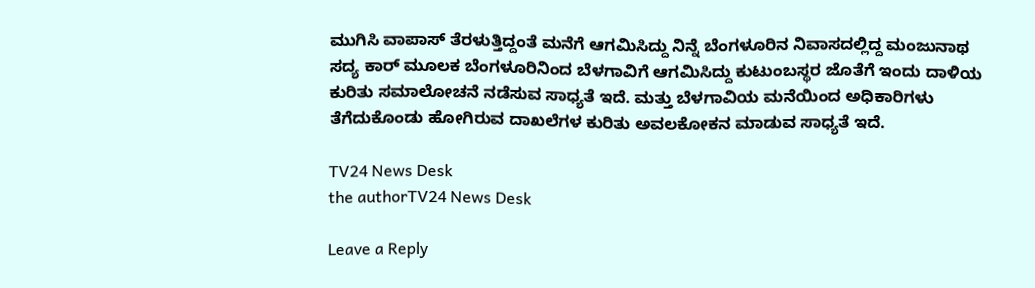ಮುಗಿಸಿ ವಾಪಾಸ್ ತೆರಳುತ್ತಿದ್ದಂತೆ ಮನೆಗೆ ಆಗಮಿಸಿದ್ದು ನಿನ್ನೆ ಬೆಂಗಳೂರಿನ ನಿವಾಸದಲ್ಲಿದ್ದ ಮಂಜುನಾಥ ಸದ್ಯ ಕಾರ್ ಮೂಲಕ ಬೆಂಗಳೂರಿನಿಂದ ಬೆಳಗಾವಿಗೆ ಆಗಮಿಸಿದ್ದು ಕುಟುಂಬಸ್ಥರ ಜೊತೆಗೆ ಇಂದು ದಾಳಿಯ ಕುರಿತು ಸಮಾಲೋಚನೆ ನಡೆಸುವ ಸಾಧ್ಯತೆ ಇದೆ. ಮತ್ತು ಬೆಳಗಾವಿಯ ಮನೆಯಿಂದ ಅಧಿಕಾರಿಗಳು ತೆಗೆದುಕೊಂಡು ಹೋಗಿರುವ ದಾಖಲೆಗಳ ಕುರಿತು ಅವಲಕೋಕನ ಮಾಡುವ ಸಾಧ್ಯತೆ ಇದೆ.

TV24 News Desk
the authorTV24 News Desk

Leave a Reply